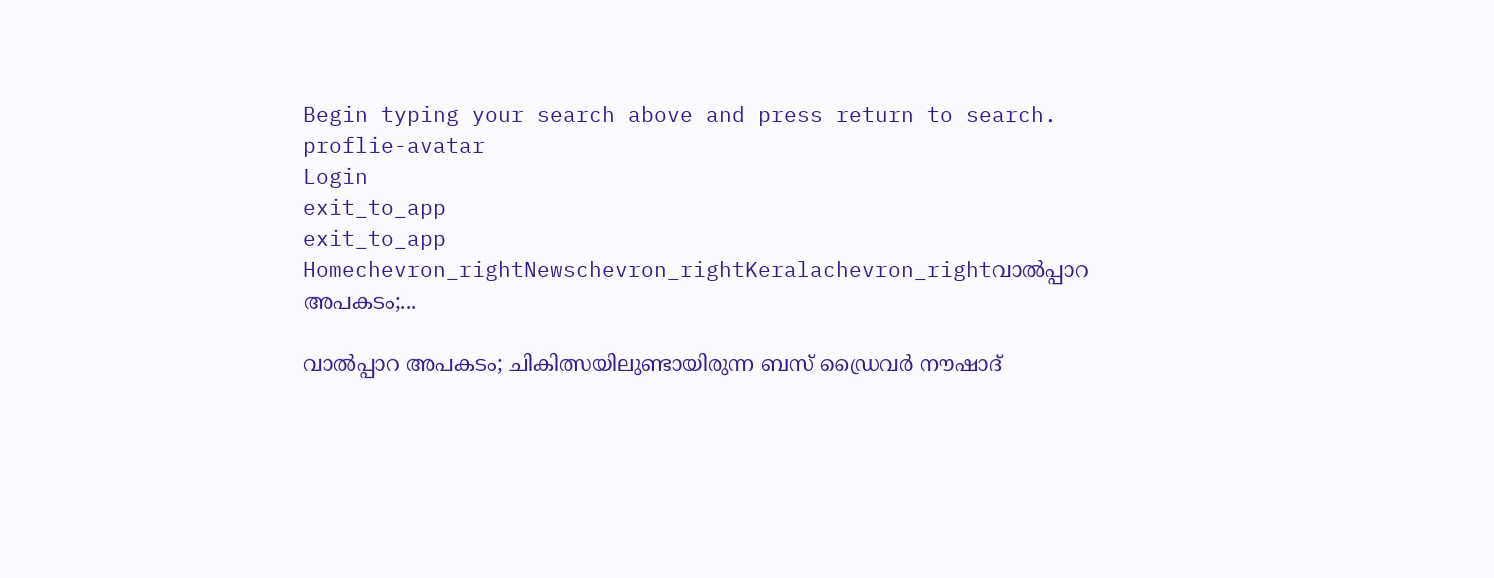Begin typing your search above and press return to search.
proflie-avatar
Login
exit_to_app
exit_to_app
Homechevron_rightNewschevron_rightKeralachevron_rightവാൽപ്പാറ അപകടം;...

വാൽപ്പാറ അപകടം; ചികിത്സയിലുണ്ടായിരുന്ന ബസ് ഡ്രൈവർ നൗഷാദ്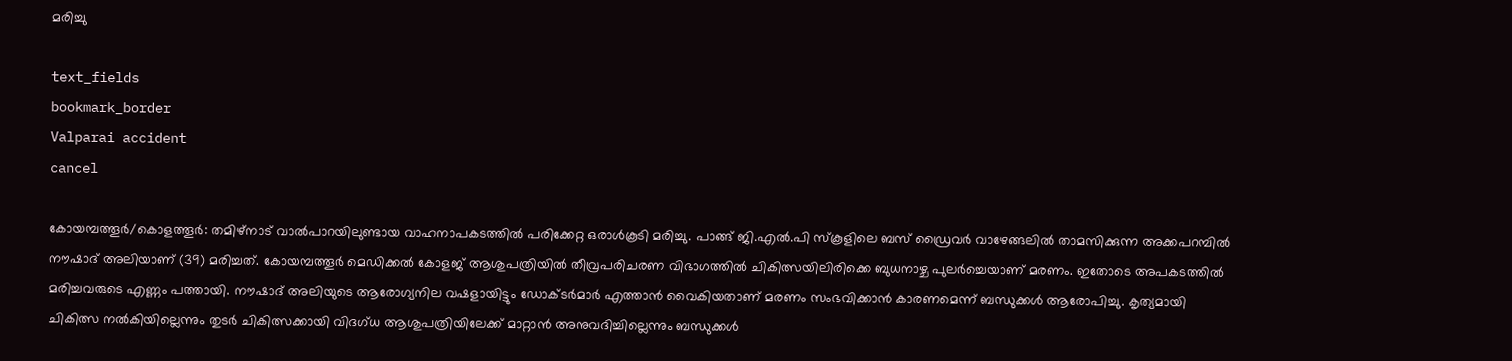മരിച്ചു

text_fields
bookmark_border
Valparai accident
cancel

കോയമ്പത്തൂർ/കൊളത്തൂർ: തമിഴ്നാട് വാൽപാറയിലുണ്ടായ വാഹനാപകടത്തിൽ പരിക്കേറ്റ ഒരാൾകൂടി മരിച്ചു. പാങ്ങ് ജി.എൽ.പി സ്‌കൂളിലെ ബസ് ഡ്രൈവർ വാഴേങ്ങലിൽ താമസിക്കുന്ന അക്കപറമ്പിൽ നൗഷാദ് അലിയാണ് (39) മരിച്ചത്. കോയമ്പത്തൂർ മെഡിക്കൽ കോളജ് ആശുപത്രിയിൽ തീവ്രപരിചരണ വിഭാഗത്തിൽ ചികിത്സയിലിരിക്കെ ബുധനാഴ്ച പുലർച്ചെയാണ് മരണം. ഇതോടെ അപകടത്തിൽ മരിച്ചവരുടെ എണ്ണം പത്തായി. നൗഷാദ് അലിയുടെ ആരോഗ്യനില വഷളായിട്ടും ഡോക്ടർമാർ എത്താൻ വൈകിയതാണ് മരണം സംഭവിക്കാൻ കാരണമെന്ന് ബന്ധുക്കൾ ആരോപിച്ചു. കൃത്യമായി ചികിത്സ നൽകിയില്ലെന്നും തുടർ ചികിത്സക്കായി വിദഗ്ധ ആശുപത്രിയിലേക്ക് മാറ്റാൻ അനുവദിച്ചില്ലെന്നും ബന്ധുക്കൾ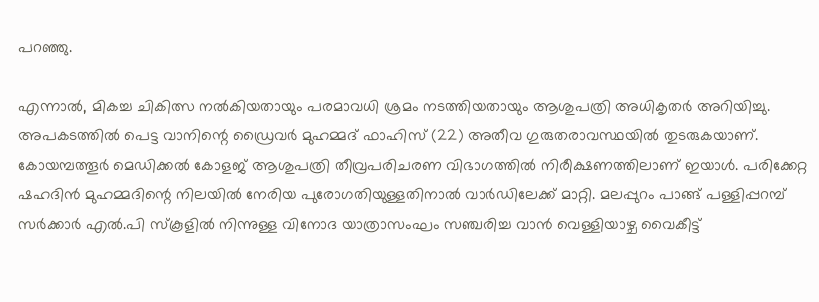പറഞ്ഞു.

എന്നാൽ, മികച്ച ചികിത്സ നൽകിയതായും പരമാവധി ശ്രമം നടത്തിയതായും ആശുപത്രി അധികൃതർ അറിയിച്ചു. അപകടത്തിൽ പെട്ട വാനിന്റെ ഡ്രൈവർ മുഹമ്മദ് ഫാഹിസ് (22) അതീവ ഗുരുതരാവസ്ഥയിൽ തുടരുകയാണ്. കോയമ്പത്തൂർ മെഡിക്കൽ കോളജ് ആശുപത്രി തീവ്രപരിചരണ വിഭാഗത്തില്‍ നിരീക്ഷണത്തിലാണ് ഇയാൾ. പരിക്കേറ്റ ഷഹദിൻ മുഹമ്മദിന്റെ നിലയില്‍ നേരിയ പുരോഗതിയുള്ളതിനാല്‍ വാർഡിലേക്ക് മാറ്റി. മലപ്പുറം പാങ്ങ് പള്ളിപ്പറമ്പ് സർക്കാർ എൽ.പി സ്‌കൂളില്‍ നിന്നുള്ള വിനോദ യാത്രാസംഘം സഞ്ചരിച്ച വാൻ വെള്ളിയാഴ്ച വൈകീട്ട്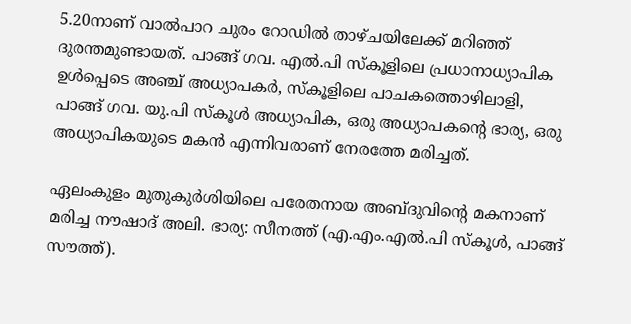5.20നാണ് വാൽപാറ ചുരം റോഡില്‍ താഴ്ചയിലേക്ക് മറിഞ്ഞ് ദുരന്തമുണ്ടായത്. പാങ്ങ് ഗവ. എൽ.പി സ്കൂളിലെ പ്രധാനാധ്യാപിക ഉൾപ്പെടെ അഞ്ച് അധ്യാപകർ, സ്കൂളിലെ പാചകത്തൊഴിലാളി, പാങ്ങ് ഗവ. യു.പി സ്കൂൾ അധ്യാപിക, ഒരു അധ്യാപകന്റെ ഭാര്യ, ഒരു അധ്യാപികയുടെ മകൻ എന്നിവരാണ് നേരത്തേ മരിച്ചത്.

ഏലംകുളം മുതുകുർശിയിലെ പരേതനായ അബ്‌ദുവിന്റെ മകനാണ് മരിച്ച നൗഷാദ് അലി. ഭാര്യ: സീനത്ത് (എ.എം.എൽ.പി സ്കൂൾ, പാങ്ങ് സൗത്ത്).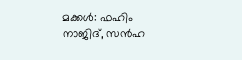മക്കൾ: ഫഹിം നാജിദ്, സൻഹ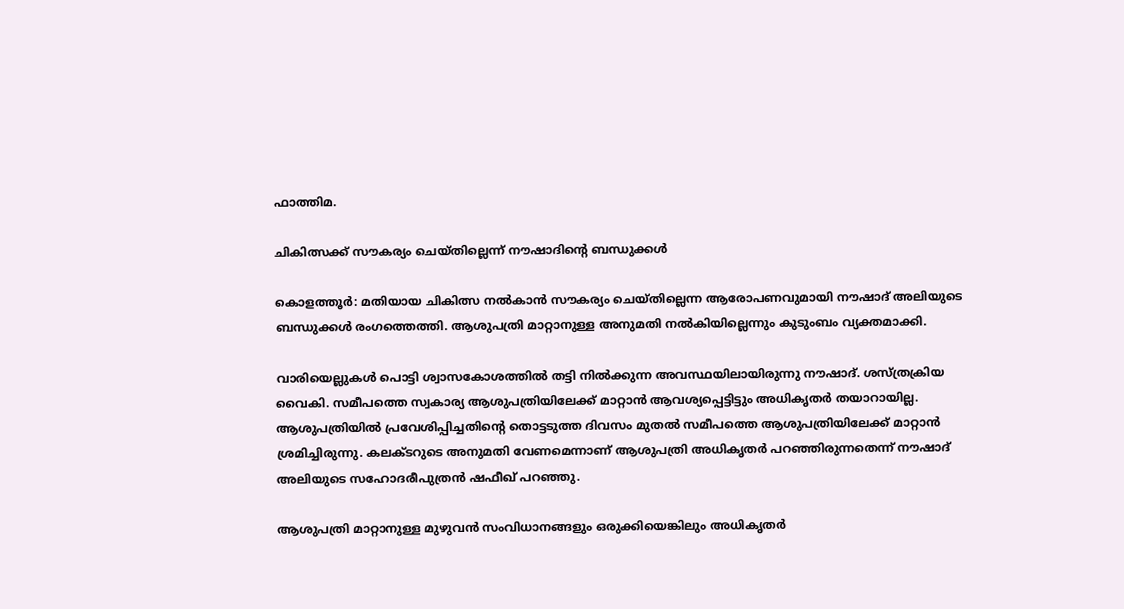ഫാത്തിമ.

ചികിത്സക്ക് സൗകര്യം ചെയ്‌തില്ലെന്ന് നൗഷാദിന്റെ ബന്ധുക്കൾ

കൊളത്തൂർ: മതിയായ ചികിത്സ നൽകാൻ സൗകര്യം ചെയ്‌തില്ലെന്ന ആരോപണവുമായി നൗഷാദ് അലിയുടെ ബന്ധുക്കൾ രംഗത്തെത്തി. ആശുപത്രി മാറ്റാനുള്ള അനുമതി നൽകിയില്ലെന്നും കുടുംബം വ്യക്തമാക്കി.

വാരിയെല്ലുകൾ പൊട്ടി ശ്വാസകോശത്തിൽ തട്ടി നിൽക്കുന്ന അവസ്ഥയിലായിരുന്നു നൗഷാദ്. ശസ്ത്രക്രിയ വൈകി. സമീപത്തെ സ്വകാര്യ ആശുപത്രിയിലേക്ക് മാറ്റാൻ ആവശ്യപ്പെട്ടിട്ടും അധികൃതർ തയാറായില്ല. ആശുപത്രിയിൽ പ്രവേശിപ്പിച്ചതിന്റെ തൊട്ടടുത്ത ദിവസം മുതൽ സമീപത്തെ ആശുപത്രിയിലേക്ക് മാറ്റാൻ ശ്രമിച്ചിരുന്നു. കലക്‌ടറുടെ അനുമതി വേണമെന്നാണ് ആശുപത്രി അധികൃതർ പറഞ്ഞിരുന്നതെന്ന് നൗഷാദ് അലിയുടെ സഹോദരീപുത്രൻ ഷഫീഖ് പറഞ്ഞു.

ആശുപത്രി മാറ്റാനുള്ള മുഴുവൻ സംവിധാനങ്ങളും ഒരുക്കിയെങ്കിലും അധികൃതർ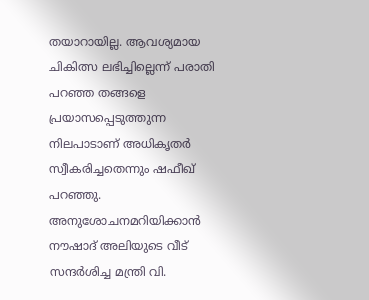തയാറായില്ല. ആവശ്യമായ ചികിത്സ ലഭിച്ചില്ലെന്ന് പരാതി പറഞ്ഞ തങ്ങളെ പ്രയാസപ്പെടുത്തുന്ന നിലപാടാണ് അധികൃതർ സ്വീകരിച്ചതെന്നും ഷഫീഖ് പറഞ്ഞു. അനുശോചനമറിയിക്കാൻ നൗഷാദ് അലിയുടെ വീട് സന്ദർശിച്ച മന്ത്രി വി.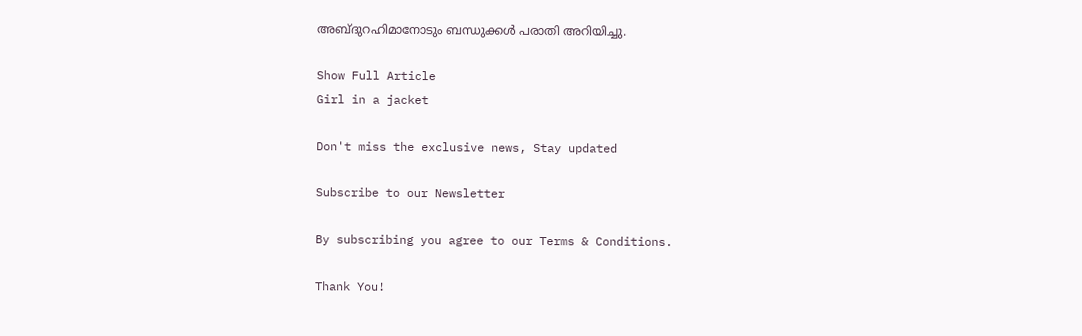അബ്ദുറഹിമാനോടും ബന്ധുക്കൾ പരാതി അറിയിച്ചു.

Show Full Article
Girl in a jacket

Don't miss the exclusive news, Stay updated

Subscribe to our Newsletter

By subscribing you agree to our Terms & Conditions.

Thank You!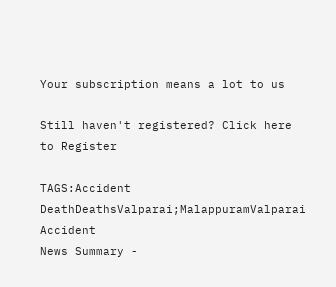Your subscription means a lot to us

Still haven't registered? Click here to Register

TAGS:Accident DeathDeathsValparai;MalappuramValparai Accident
News Summary -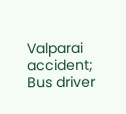Valparai accident; Bus driver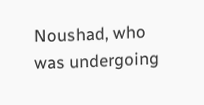Noushad, who was undergoing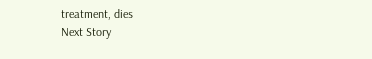treatment, dies
Next Story